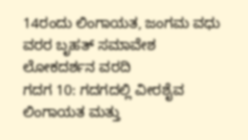14ರಂದು ಲಿಂಗಾಯತ, ಜಂಗಮ ವಧು ವರರ ಬೃಹತ್ ಸಮಾವೇಶ
ಲೋಕದರ್ಶನ ವರದಿ
ಗದಗ 10: ಗದಗದಲ್ಲಿ ವೀರಶೈವ ಲಿಂಗಾಯತ ಮತ್ತು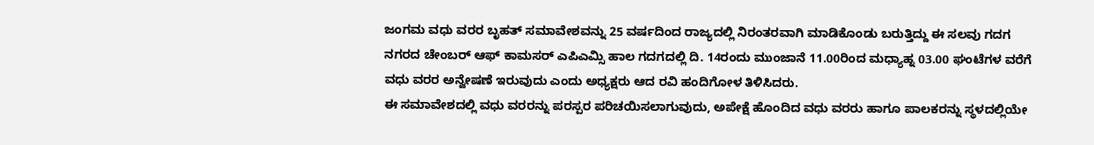ಜಂಗಮ ವಧು ವರರ ಬೃಹತ್ ಸಮಾವೇಶವನ್ನು 25 ವರ್ಷದಿಂದ ರಾಜ್ಯದಲ್ಲಿ ನಿರಂತರವಾಗಿ ಮಾಡಿಕೊಂಡು ಬರುತ್ತಿದ್ದು ಈ ಸಲವು ಗದಗ ನಗರದ ಚೇಂಬರ್ ಆಫ್ ಕಾಮಸರ್ ಎಪಿಎಮ್ಸಿ ಹಾಲ ಗದಗದಲ್ಲಿ ದಿ. 14ರಂದು ಮುಂಜಾನೆ 11.00ರಿಂದ ಮಧ್ಯಾಹ್ನ 03.00 ಘಂಟೆಗಳ ವರೆಗೆ ವಧು ವರರ ಅನ್ವೇಷಣೆ ಇರುವುದು ಎಂದು ಅಧ್ಯಕ್ಷರು ಆದ ರವಿ ಹಂದಿಗೋಳ ತಿಳಿಸಿದರು.
ಈ ಸಮಾವೇಶದಲ್ಲಿ ವಧು ವರರನ್ನು ಪರಸ್ಪರ ಪರಿಚಯಿಸಲಾಗುವುದು, ಅಪೇಕ್ಷೆ ಹೊಂದಿದ ವಧು ವರರು ಹಾಗೂ ಪಾಲಕರನ್ನು ಸ್ಥಳದಲ್ಲಿಯೇ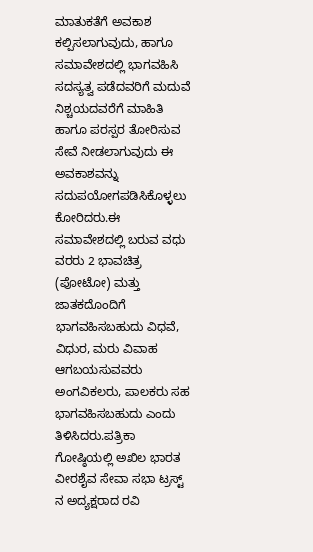ಮಾತುಕತೆಗೆ ಅವಕಾಶ ಕಲ್ಪಿಸಲಾಗುವುದು, ಹಾಗೂ ಸಮಾವೇಶದಲ್ಲಿ ಭಾಗವಹಿಸಿ ಸದಸ್ಯತ್ವ ಪಡೆದವರಿಗೆ ಮದುವೆ ನಿಶ್ಚಯದವರೆಗೆ ಮಾಹಿತಿ ಹಾಗೂ ಪರಸ್ಪರ ತೋರಿಸುವ ಸೇವೆ ನೀಡಲಾಗುವುದು ಈ ಅವಕಾಶವನ್ನು ಸದುಪಯೋಗಪಡಿಸಿಕೊಳ್ಳಲು ಕೋರಿದರು.ಈ ಸಮಾವೇಶದಲ್ಲಿ ಬರುವ ವಧು ವರರು 2 ಭಾವಚಿತ್ರ (ಪೋಟೋ) ಮತ್ತು ಜಾತಕದೊಂದಿಗೆ ಭಾಗವಹಿಸಬಹುದು ವಿಧವೆ, ವಿಧುರ, ಮರು ವಿವಾಹ ಆಗಬಯಸುವವರು ಅಂಗವಿಕಲರು, ಪಾಲಕರು ಸಹ ಭಾಗವಹಿಸಬಹುದು ಎಂದು ತಿಳಿಸಿದರು.ಪತ್ರಿಕಾ ಗೋಷ್ಠಿಯಲ್ಲಿ ಅಖಿಲ ಭಾರತ ವೀರಶೈವ ಸೇವಾ ಸಭಾ ಟ್ರಸ್ಟ್ ನ ಅದ್ಯಕ್ಷರಾದ ರವಿ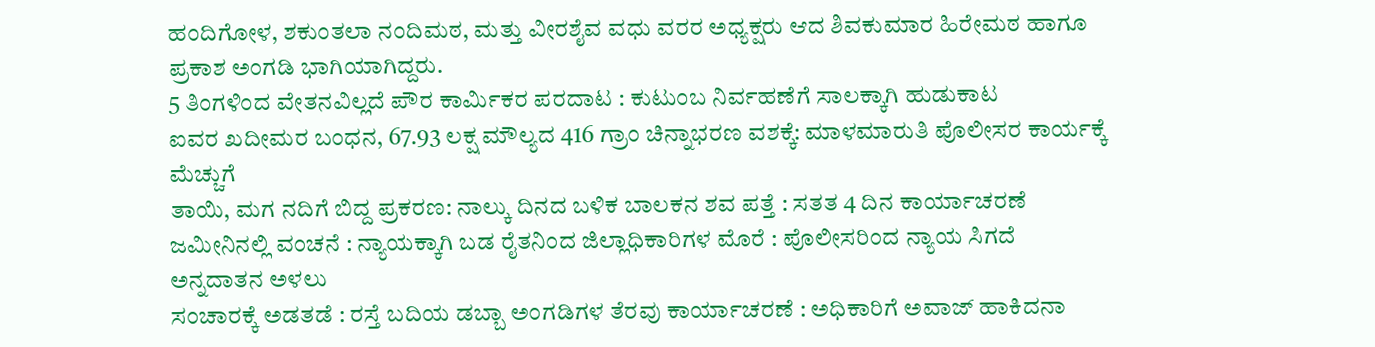ಹಂದಿಗೋಳ, ಶಕುಂತಲಾ ನಂದಿಮಠ, ಮತ್ತು ವೀರಶೈವ ವಧು ವರರ ಅಧ್ಯಕ್ಷರು ಆದ ಶಿವಕುಮಾರ ಹಿರೇಮಠ ಹಾಗೂ ಪ್ರಕಾಶ ಅಂಗಡಿ ಭಾಗಿಯಾಗಿದ್ದರು.
5 ತಿಂಗಳಿಂದ ವೇತನವಿಲ್ಲದೆ ಪೌರ ಕಾರ್ಮಿಕರ ಪರದಾಟ : ಕುಟುಂಬ ನಿರ್ವಹಣೆಗೆ ಸಾಲಕ್ಕಾಗಿ ಹುಡುಕಾಟ
ಐವರ ಖದೀಮರ ಬಂಧನ, 67.93 ಲಕ್ಷ ಮೌಲ್ಯದ 416 ಗ್ರಾಂ ಚಿನ್ನಾಭರಣ ವಶಕ್ಕೆ: ಮಾಳಮಾರುತಿ ಪೊಲೀಸರ ಕಾರ್ಯಕ್ಕೆ ಮೆಚ್ಚುಗೆ
ತಾಯಿ, ಮಗ ನದಿಗೆ ಬಿದ್ದ ಪ್ರಕರಣ: ನಾಲ್ಕು ದಿನದ ಬಳಿಕ ಬಾಲಕನ ಶವ ಪತ್ತೆ : ಸತತ 4 ದಿನ ಕಾರ್ಯಾಚರಣೆ
ಜಮೀನಿನಲ್ಲಿ ವಂಚನೆ : ನ್ಯಾಯಕ್ಕಾಗಿ ಬಡ ರೈತನಿಂದ ಜಿಲ್ಲಾಧಿಕಾರಿಗಳ ಮೊರೆ : ಪೊಲೀಸರಿಂದ ನ್ಯಾಯ ಸಿಗದೆ ಅನ್ನದಾತನ ಅಳಲು
ಸಂಚಾರಕ್ಕೆ ಅಡತಡೆ : ರಸ್ತೆ ಬದಿಯ ಡಬ್ಬಾ ಅಂಗಡಿಗಳ ತೆರವು ಕಾರ್ಯಾಚರಣೆ : ಅಧಿಕಾರಿಗೆ ಅವಾಜ್ ಹಾಕಿದನಾ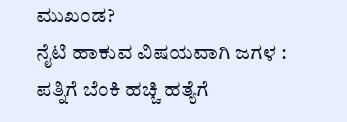ಮುಖಂಡ?
ನೈಟಿ ಹಾಕುವ ವಿಷಯವಾಗಿ ಜಗಳ : ಪತ್ನಿಗೆ ಬೆಂಕಿ ಹಚ್ಚಿ ಹತ್ಯೆಗೆ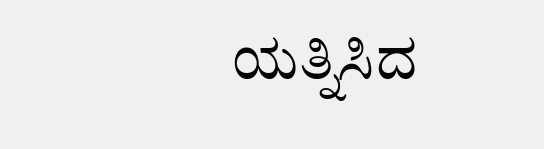ಯತ್ನಿಸಿದ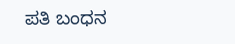ಪತಿ ಬಂಧನ